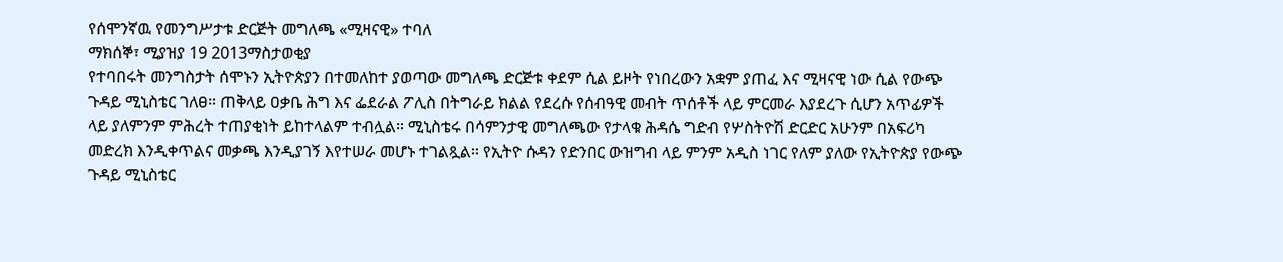የሰሞንኛዉ የመንግሥታቱ ድርጅት መግለጫ «ሚዛናዊ» ተባለ
ማክሰኞ፣ ሚያዝያ 19 2013ማስታወቂያ
የተባበሩት መንግስታት ሰሞኑን ኢትዮጵያን በተመለከተ ያወጣው መግለጫ ድርጅቱ ቀደም ሲል ይዞት የነበረውን አቋም ያጠፈ እና ሚዛናዊ ነው ሲል የውጭ ጉዳይ ሚኒስቴር ገለፀ። ጠቅላይ ዐቃቤ ሕግ እና ፌደራል ፖሊስ በትግራይ ክልል የደረሱ የሰብዓዊ መብት ጥሰቶች ላይ ምርመራ እያደረጉ ሲሆን አጥፊዎች ላይ ያለምንም ምሕረት ተጠያቂነት ይከተላልም ተብሏል። ሚኒስቴሩ በሳምንታዊ መግለጫው የታላቁ ሕዳሴ ግድብ የሦስትዮሽ ድርድር አሁንም በአፍሪካ መድረክ እንዲቀጥልና መቃጫ እንዲያገኝ እየተሠራ መሆኑ ተገልጿል። የኢትዮ ሱዳን የድንበር ውዝግብ ላይ ምንም አዲስ ነገር የለም ያለው የኢትዮጵያ የውጭ ጉዳይ ሚኒስቴር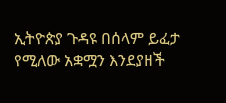ኢትዮጵያ ጉዳዩ በሰላም ይፈታ የሚለው አቋሟን እንደያዘች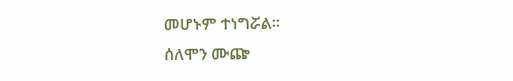መሆኑም ተነግሯል።
ሰለሞን ሙጬ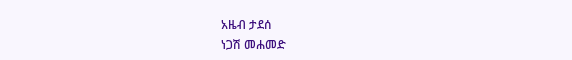አዜብ ታደሰ
ነጋሽ መሐመድ